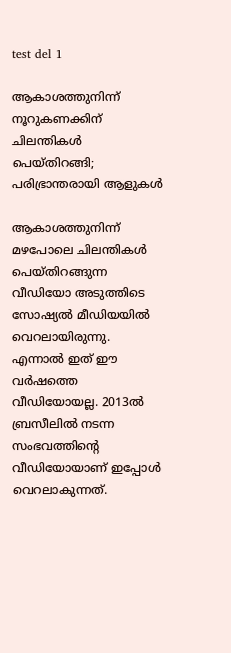test del 1

ആകാശത്തുനിന്ന് നൂറുകണക്കിന് ചിലന്തികൾ പെയ്‌തിറങ്ങി; പരിഭ്രാന്തരായി ആളുകൾ

ആകാശത്തുനിന്ന് മഴപോലെ ചിലന്തികൾ പെയ്തിറങ്ങുന്ന വീഡിയോ അടുത്തിടെ സോഷ്യൽ മീഡിയയിൽ വെറലായിരുന്നു. എന്നാൽ ഇത് ഈ വർഷത്തെ വീഡിയോയല്ല. 2013ൽ ബ്രസീലിൽ നടന്ന സംഭവത്തിന്റെ വീഡിയോയാണ് ഇപ്പോൾ വെറലാകുന്നത്.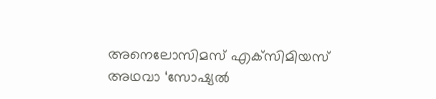അനെലോസിമസ് എക്‌സിമിയസ് അഥവാ ‘സോഷ്യൽ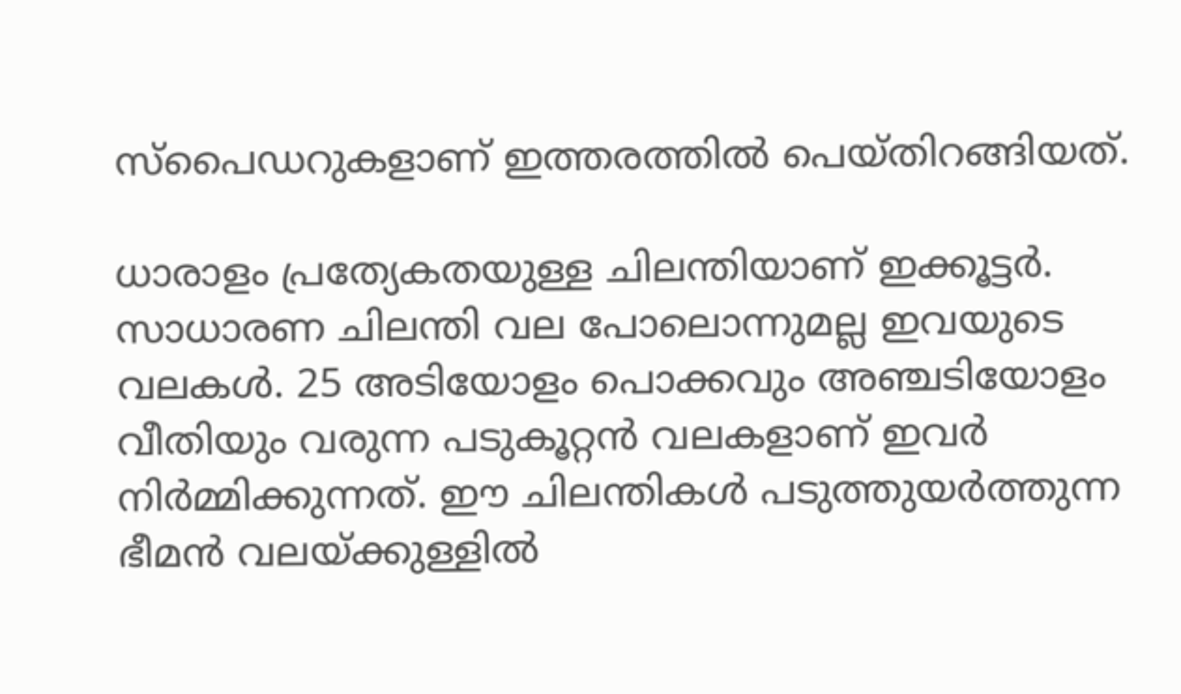സ്‌പൈഡറുകളാണ് ഇത്തരത്തിൽ പെയ്തിറങ്ങിയത്.

ധാരാളം പ്രത്യേകതയുള്ള ചിലന്തിയാണ് ഇക്കൂട്ടർ. സാധാരണ ചിലന്തി വല പോലൊന്നുമല്ല ഇവയുടെ വലകൾ. 25 അടിയോളം പൊക്കവും അഞ്ചടിയോളം വീതിയും വരുന്ന പടുകൂറ്റൻ വലകളാണ് ഇവർ നിർമ്മിക്കുന്നത്. ഈ ചിലന്തികൾ പടുത്തുയർത്തുന്ന ഭീമൻ വലയ്‌ക്കുള്ളിൽ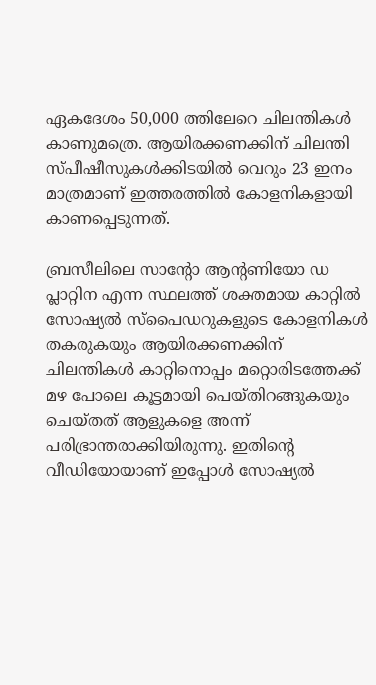ഏകദേശം 50,000 ത്തിലേറെ ചിലന്തികൾ കാണുമത്രെ. ആയിരക്കണക്കിന് ചിലന്തി സ്‌പീഷീസുകൾക്കിടയിൽ വെറും 23 ഇനം മാത്രമാണ് ഇത്തരത്തിൽ കോളനികളായി കാണപ്പെടുന്നത്.

ബ്രസീലിലെ സാന്റോ ആന്റണിയോ ഡ പ്ലാറ്റിന എന്ന സ്ഥലത്ത് ശക്തമായ കാറ്റിൽ സോഷ്യൽ സ്‌പൈഡറുകളുടെ കോളനികൾ തകരുകയും ആയിരക്കണക്കിന് ചിലന്തികൾ കാറ്റിനൊപ്പം മറ്റൊരിടത്തേക്ക് മഴ പോലെ കൂട്ടമായി പെയ്‌തിറങ്ങുകയും ചെയ്‌തത് ആളുകളെ അന്ന് പരിഭ്രാന്തരാക്കിയിരുന്നു. ഇതിന്റെ വീഡിയോയാണ് ഇപ്പോൾ സോഷ്യൽ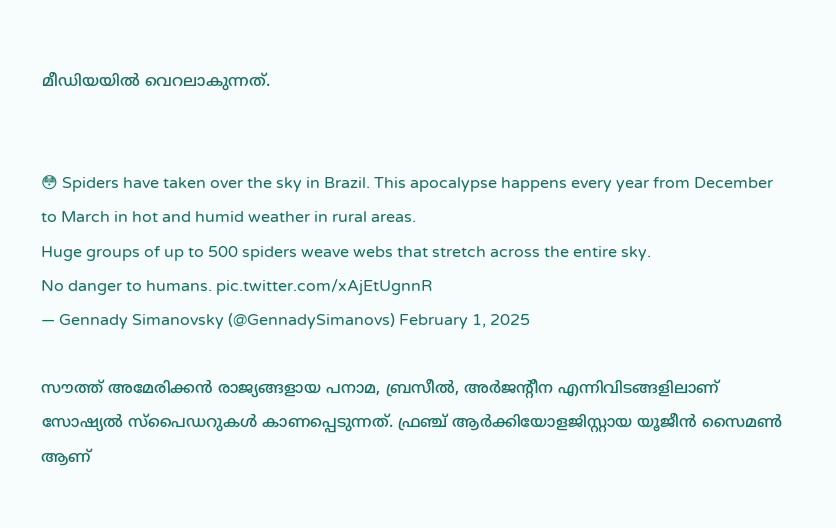മീഡിയയിൽ വെറലാകുന്നത്.


😳 Spiders have taken over the sky in Brazil. This apocalypse happens every year from December to March in hot and humid weather in rural areas.
Huge groups of up to 500 spiders weave webs that stretch across the entire sky.
No danger to humans. pic.twitter.com/xAjEtUgnnR
— Gennady Simanovsky (@GennadySimanovs) February 1, 2025

സൗത്ത് അമേരിക്കൻ രാജ്യങ്ങളായ പനാമ, ബ്രസീൽ, അർജന്റീന എന്നിവിടങ്ങളിലാണ് സോഷ്യൽ സ്പൈഡറുകൾ കാണപ്പെടുന്നത്. ഫ്രഞ്ച് ആർക്കിയോളജിസ്റ്റായ യൂജീൻ സൈമൺ ആണ്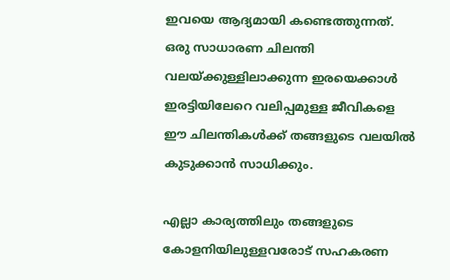ഇവയെ ആദ്യമായി കണ്ടെത്തുന്നത്. ഒരു സാധാരണ ചിലന്തി വലയ്‌ക്കുള്ളിലാക്കുന്ന ഇരയെക്കാൾ ഇരട്ടിയിലേറെ വലിപ്പമുള്ള ജീവികളെ ഈ ചിലന്തികൾക്ക് തങ്ങളുടെ വലയിൽ കുടുക്കാൻ സാധിക്കും.

എല്ലാ കാര്യത്തിലും തങ്ങളുടെ കോളനിയിലുള്ളവരോട് സഹകരണ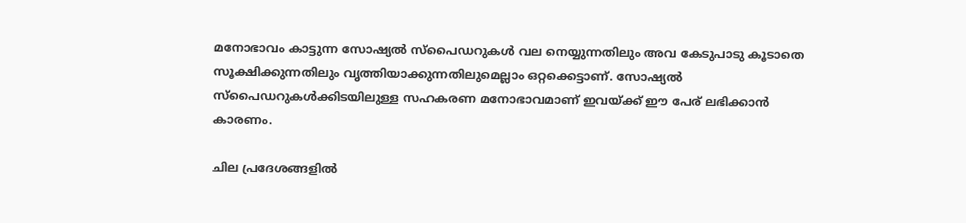മനോഭാവം കാട്ടുന്ന സോഷ്യൽ സ്‌പൈഡറുകൾ വല നെയ്യുന്നതിലും അവ കേടുപാടു കൂടാതെ സൂക്ഷിക്കുന്നതിലും വൃത്തിയാക്കുന്നതിലുമെല്ലാം ഒറ്റക്കെട്ടാണ്. സോഷ്യൽ സ്‌പൈഡറുകൾക്കിടയിലുള്ള സഹകരണ മനോഭാവമാണ് ഇവയ്ക്ക് ഈ പേര് ലഭിക്കാൻ കാരണം.

ചില പ്രദേശങ്ങളിൽ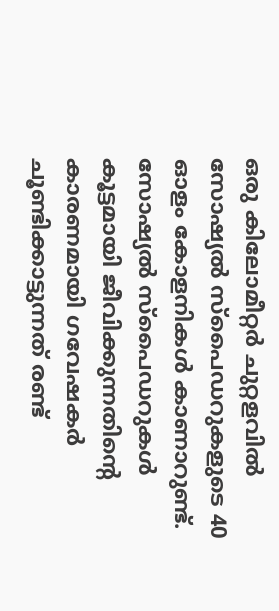ഒരു കിലോമീറ്റർ ചുറ്റളവിൽ സോഷ്യൽ സ്‌പൈഡറുകളുടെ 40 ഓളം കോളനികൾ കാണാറുണ്ട്. സോഷ്യൽ സ്‌പൈഡറുകൾ കൂട്ടമായി ജീവിക്കുന്നതിന്റെ കാരണമായി ഗവേഷകർ ചൂണ്ടിക്കാട്ടുന്നത് രണ്ട്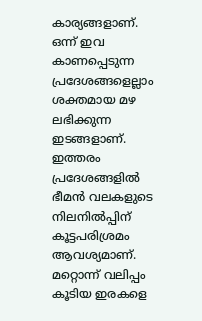കാര്യങ്ങളാണ്. ഒന്ന് ഇവ കാണപ്പെടുന്ന പ്രദേശങ്ങളെല്ലാം ശക്തമായ മഴ ലഭിക്കുന്ന ഇടങ്ങളാണ്. ഇത്തരം പ്രദേശങ്ങളിൽ ഭീമൻ വലകളുടെ നിലനിൽപ്പിന് കൂട്ടപരിശ്രമം ആവശ്യമാണ്. മറ്റൊന്ന് വലിപ്പം കൂടിയ ഇരകളെ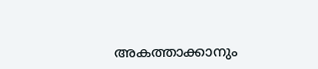അകത്താക്കാനും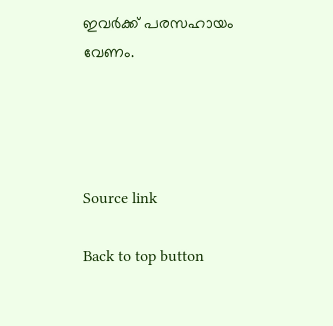ഇവർക്ക് പരസഹായം വേണം.




Source link

Back to top button